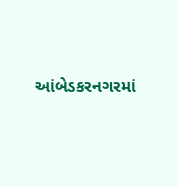આંબેડકરનગરમાં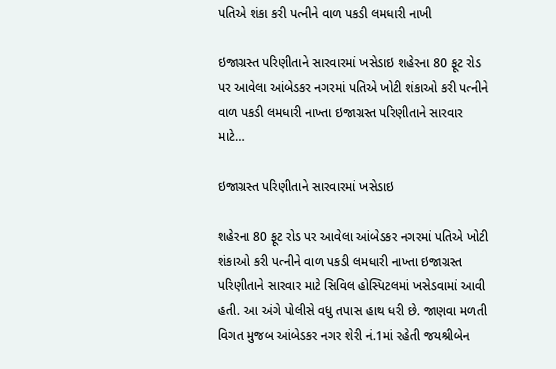પતિએ શંકા કરી પત્નીને વાળ પકડી લમધારી નાખી

ઇજાગ્રસ્ત પરિણીતાને સારવારમાં ખસેડાઇ શહેરના 80 ફૂટ રોડ પર આવેલા આંબેડકર નગરમાં પતિએ ખોટી શંકાઓ કરી પત્નીને વાળ પકડી લમધારી નાખ્તા ઇજાગ્રસ્ત પરિણીતાને સારવાર માટે…

ઇજાગ્રસ્ત પરિણીતાને સારવારમાં ખસેડાઇ

શહેરના 80 ફૂટ રોડ પર આવેલા આંબેડકર નગરમાં પતિએ ખોટી શંકાઓ કરી પત્નીને વાળ પકડી લમધારી નાખ્તા ઇજાગ્રસ્ત પરિણીતાને સારવાર માટે સિવિલ હોસ્પિટલમાં ખસેડવામાં આવી હતી. આ અંગે પોલીસે વધુ તપાસ હાથ ધરી છે. જાણવા મળતી વિગત મુજબ આંબેડકર નગર શેરી નં.1માં રહેતી જયશ્રીબેન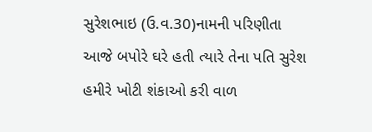સુરેશભાઇ (ઉ.વ.30)નામની પરિણીતા આજે બપોરે ઘરે હતી ત્યારે તેના પતિ સુરેશ હમીરે ખોટી શંકાઓ કરી વાળ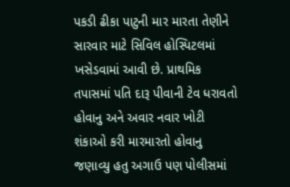પકડી ઢીકા પાટુની માર મારતા તેણીને સારવાર માટે સિવિલ હોસ્પિટલમાં ખસેડવામાં આવી છે. પ્રાથમિક તપાસમાં પતિ દારૂ પીવાની ટેવ ધરાવતો હોવાનુ અને અવાર નવાર ખોટી શંકાઓ કરી મારમારતો હોવાનુ જણાવ્યુ હતુ અગાઉ પણ પોલીસમાં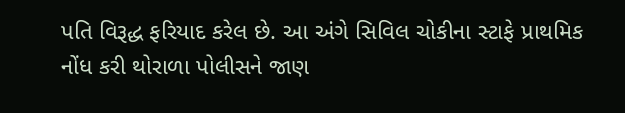પતિ વિરૂદ્ધ ફરિયાદ કરેલ છે. આ અંગે સિવિલ ચોકીના સ્ટાફે પ્રાથમિક નોંધ કરી થોરાળા પોલીસને જાણ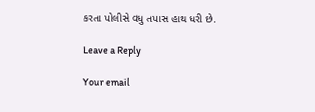કરતા પોલીસે વધુ તપાસ હાથ ધરી છે.

Leave a Reply

Your email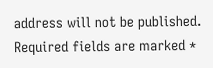address will not be published. Required fields are marked *